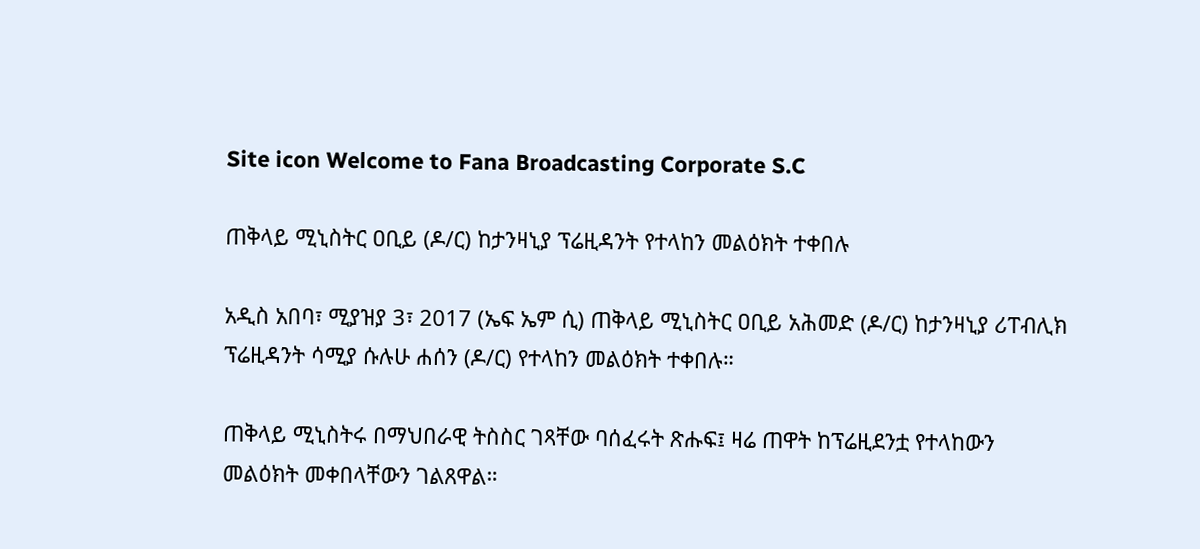Site icon Welcome to Fana Broadcasting Corporate S.C

ጠቅላይ ሚኒስትር ዐቢይ (ዶ/ር) ከታንዛኒያ ፕሬዚዳንት የተላከን መልዕክት ተቀበሉ

አዲስ አበባ፣ ሚያዝያ 3፣ 2017 (ኤፍ ኤም ሲ) ጠቅላይ ሚኒስትር ዐቢይ አሕመድ (ዶ/ር) ከታንዛኒያ ሪፐብሊክ ፕሬዚዳንት ሳሚያ ሱሉሁ ሐሰን (ዶ/ር) የተላከን መልዕክት ተቀበሉ።

ጠቅላይ ሚኒስትሩ በማህበራዊ ትስስር ገጻቸው ባሰፈሩት ጽሑፍ፤ ዛሬ ጠዋት ከፕሬዚደንቷ የተላከውን መልዕክት መቀበላቸውን ገልጸዋል።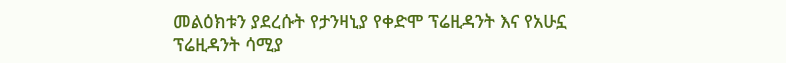መልዕክቱን ያደረሱት የታንዛኒያ የቀድሞ ፕሬዚዳንት እና የአሁኗ ፕሬዚዳንት ሳሚያ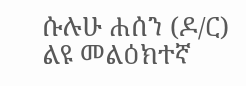ሱሉሁ ሐሰን (ዶ/ር) ልዩ መልዕክተኛ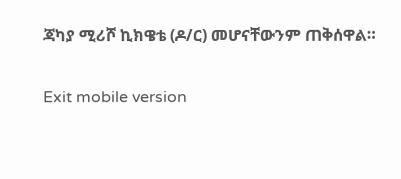ጃካያ ሚሪሾ ኪክዌቴ (ዶ/ር) መሆናቸውንም ጠቅሰዋል።

Exit mobile version